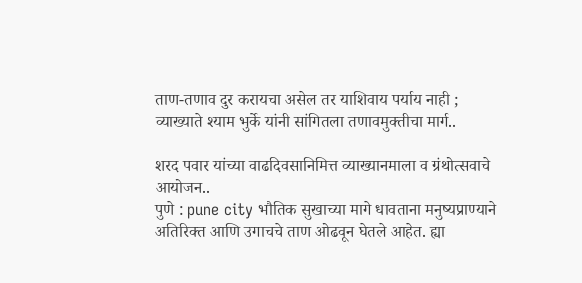ताण-तणाव दुर करायचा असेल तर याशिवाय पर्याय नाही ; व्याख्याते श्याम भुर्के यांनी सांगितला तणावमुक्तीचा मार्ग..

शरद पवार यांच्या वाढदिवसानिमित्त व्याख्यानमाला व ग्रंथोत्सवाचे आयोजन..
पुणे : pune city भौतिक सुखाच्या मागे धावताना मनुष्यप्राण्याने अतिरिक्त आणि उगाचचे ताण ओढवून घेतले आहेत. ह्या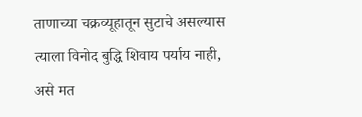ताणाच्या चक्रव्यूहातून सुटाचे असल्यास त्याला विनोद बुद्धि शिवाय पर्याय नाही, असे मत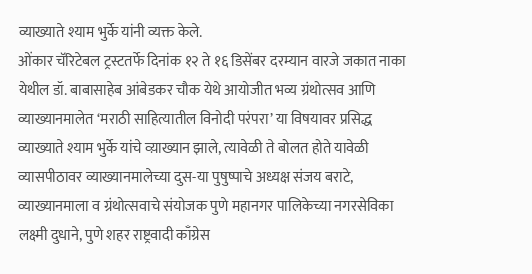व्याख्याते श्याम भुर्के यांनी व्यक्त केले.
ओंकार चॅरिटेबल ट्रस्टतर्फे दिनांक १२ ते १६ डिसेंबर दरम्यान वारजे जकात नाका येथील डॉ. बाबासाहेब आंबेडकर चौक येथे आयोजीत भव्य ग्रंथोत्सव आणि व्याख्यानमालेत ‘मराठी साहित्यातील विनोदी परंपरा’ या विषयावर प्रसिद्ध व्याख्याते श्याम भुर्के यांचे व्य़ाख्यान झाले, त्यावेळी ते बोलत होते यावेळी व्यासपीठावर व्याख्यानमालेच्या दुस-या पुषुष्पाचे अध्यक्ष संजय बराटे, व्याख्यानमाला व ग्रंथोत्सवाचे संयोजक पुणे महानगर पालिकेच्या नगरसेविका लक्ष्मी दुधाने, पुणे शहर राष्ट्रवादी काँग्रेस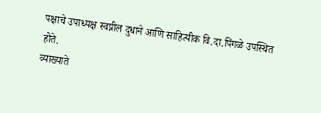पक्षाचे उपाध्यक्ष स्वप्नील दुधाने आणि साहित्यीक वि.दा.पिंगळे उपस्थित होते.
व्याख्याते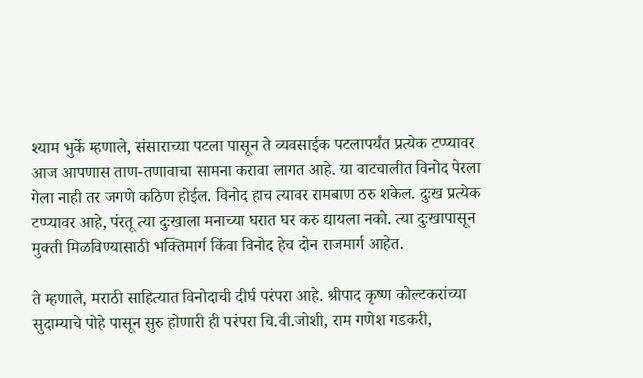श्याम भुर्के म्हणाले, संसाराच्या पटला पासून ते व्यवसाईक पटलापर्यंत प्रत्येक टप्प्यावर आज आपणास ताण-तणावाचा सामना करावा लागत आहे. या वाटचालीत विनोद पेरला गेला नाही तर जगणे कठिण होईल. विनोद हाच त्यावर रामबाण ठरु शकेल. दुःख प्रत्येक टप्प्यावर आहे, पंरतू त्या दुःखाला मनाच्या घरात घर करु द्यायला नको. त्या दुःखापासून मुक्ती मिळविण्यासाठी भक्तिमार्ग किंवा विनोद हेच दोन राजमार्ग आहेत.

ते म्हणाले, मराठी साहित्यात विनोदाची दीर्घ परंपरा आहे. श्रीपाद कृष्ण कोल्टकरांच्या सुदाम्याचे पोहे पासून सुरु होणारी ही परंपरा चि.वी.जोशी, राम गणेश गडकरी,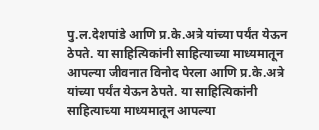पु.ल.देशपांडे आणि प्र.के.अत्रे यांच्या पर्यंत येऊन ठेपते. या साहित्यिकांनी साहित्याच्या माध्यमातून आपल्या जीवनात विनोद पेरला आणि प्र.के.अत्रे यांच्या पर्यंत येऊन ठेपते. या साहित्यिकांनी साहित्याच्या माध्यमातून आपल्या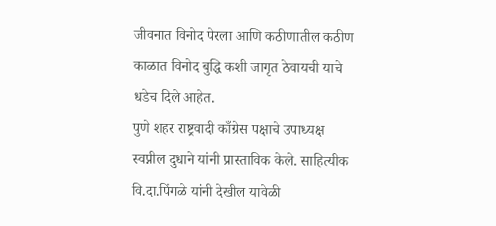जीवनात विनोद पेरला आणि कठीणातील कठीण काळात विनोद बुद्धि कशी जागृत ठेवायची याचे धडेच दिले आहेत.
पुणे शहर राष्ट्रवादी काँग्रेस पक्षाचे उपाध्यक्ष स्वप्नील दुधाने यांनी प्रास्ताविक केले. साहित्यीक वि.दा.पिंगळे यांनी देखील यावेळी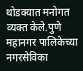थोडक्यात मनोगत व्यक्त केले.पुणे महानगर पालिकेच्या नगरसेविका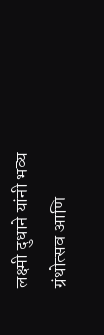लक्ष्मी दुधाने यांनी भव्य ग्रंथोत्सव आणि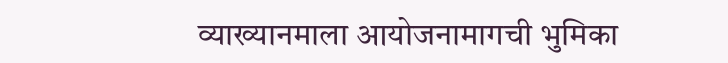व्याख्यानमाला आयोजनामागची भुमिका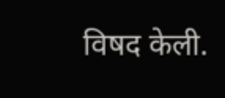विषद केली.